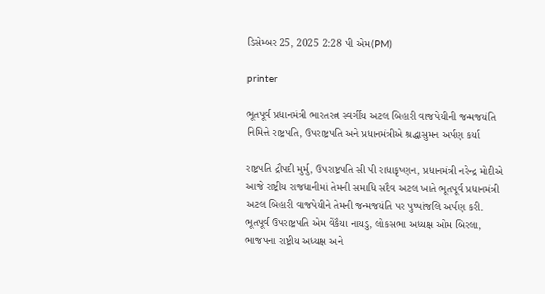ડિસેમ્બર 25, 2025 2:28 પી એમ(PM)

printer

ભૂતપૂર્વ પ્રધાનમંત્રી ભારતરત્ન સ્વર્ગીય અટલ બિહારી વાજપેયીની જન્મજયંતિ નિમિત્તે રાષ્ટ્રપતિ, ઉપરાષ્ટ્રપતિ અને પ્રધાનમંત્રીએ શ્રદ્ધાસુમન અર્પણ કર્યા

રાષ્ટ્રપતિ દ્રૌપદી મુર્મુ, ઉપરાષ્ટ્રપતિ સી પી રાધાકૃષ્ણન, પ્રધાનમંત્રી નરેન્દ્ર મોદીએ આજે રાષ્ટ્રીય રાજધાનીમાં તેમની સમાધિ સદૈવ અટલ ખાતે ભૂતપૂર્વ પ્રધાનમંત્રી અટલ બિહારી વાજપેયીને તેમની જન્મજયંતિ પર પુષ્પાંજલિ અર્પણ કરી.
ભૂતપૂર્વ ઉપરાષ્ટ્રપતિ એમ વેંકૈયા નાયડુ, લોકસભા અધ્યક્ષ ઓમ બિરલા, ભાજપના રાષ્ટ્રીય અધ્યક્ષ અને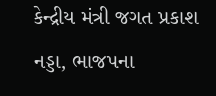કેન્દ્રીય મંત્રી જગત પ્રકાશ નડ્ડા, ભાજપના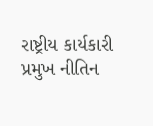રાષ્ટ્રીય કાર્યકારી પ્રમુખ નીતિન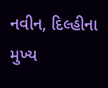નવીન, દિલ્હીના મુખ્ય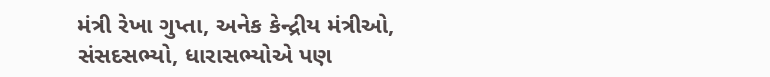મંત્રી રેખા ગુપ્તા, અનેક કેન્દ્રીય મંત્રીઓ, સંસદસભ્યો, ધારાસભ્યોએ પણ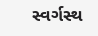સ્વર્ગસ્થ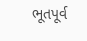ભૂતપૂર્વ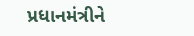પ્રધાનમંત્રીને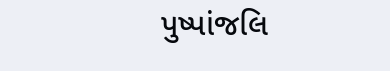પુષ્પાંજલિ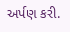અર્પણ કરી.